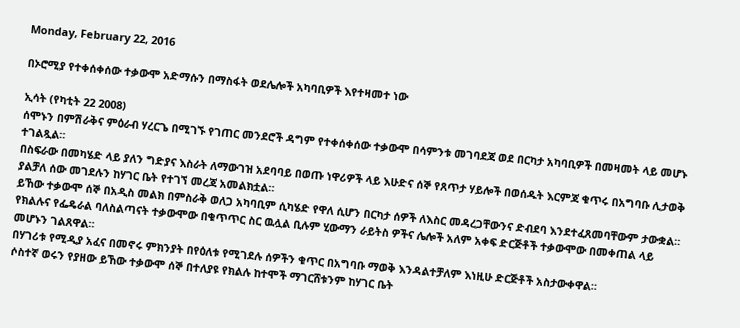Monday, February 22, 2016

በኦሮሚያ የተቀሰቀሰው ተቃውሞ አድማሱን በማስፋት ወደሌሎች አካባቢዎች እየተዛመተ ነው

ኢሳት (የካቲት 22 2008)
ሰሞኑን በምሽራቅና ምዕራብ ሃረርጌ በሚገኙ የገጠር መንደሮች ዳግም የተቀሰቀሰው ተቃውሞ በሳምንቱ መገባደጃ ወደ በርካታ አካባቢዎች በመዛመት ላይ መሆኑ ተገልጿል።
በስፍራው በመካሄድ ላይ ያለን ግድያና እስራት ለማውገዝ አደባባይ በወጡ ነዋሪዎች ላይ እሁድና ሰኞ የጸጥታ ሃይሎች በወሰዱት እርምጃ ቁጥሩ በአግባቡ ሊታወቅ ያልቻለ ሰው መገደሉን ከሃገር ቤት የተገኘ መረጃ አመልክቷል።
ይኸው ተቃውሞ ሰኞ በአዲስ መልክ በምስራቅ ወለጋ አካባቢም ሲካሄድ የዋለ ሲሆን በርካታ ሰዎች ለእስር መዳረጋቸውንና ድብደባ እንደተፈጸመባቸውም ታውቋል።
የክልሉና የፌዴራል ባለስልጣናት ተቃውሞው በቁጥጥር ስር ዉሏል ቢሉም ሂውማን ራይትስ ዎችና ሌሎች አለም አቀፍ ድርጅቶች ተቃውሞው በመቀጠል ላይ መሆኑን ገልጸዋል።
በሃገሪቱ የሚዲያ አፈና በመኖሩ ምክንያት በየዕለቱ የሚገደሉ ሰዎችን ቁጥር በአግባቡ ማወቅ እንዳልተቻለም እነዚሁ ድርጅቶች አስታውቀዋል።
ሶስተኛ ወሩን የያዘው ይኸው ተቃውሞ ሰኞ በተለያዩ የክልሉ ከተሞች ማገርሸቱንም ከሃገር ቤት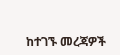ከተገኙ መረጃዎች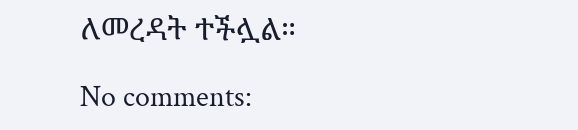ለመረዳት ተችሏል።

No comments: